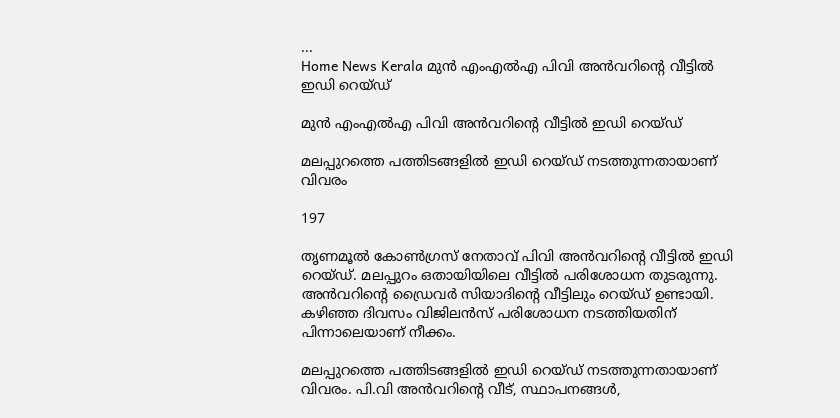...
Home News Kerala മുൻ എംഎൽഎ പിവി അന്‍വറിൻ്റെ വീട്ടില്‍ ഇഡി റെയ്‌ഡ്‌

മുൻ എംഎൽഎ പിവി അന്‍വറിൻ്റെ വീട്ടില്‍ ഇഡി റെയ്‌ഡ്‌

മലപ്പുറത്തെ പത്തിടങ്ങളില്‍ ഇഡി റെയ്‌ഡ്‌ നടത്തുന്നതായാണ് വിവരം

197

തൃണമൂല്‍ കോണ്‍ഗ്രസ് നേതാവ് പിവി അന്‍വറിൻ്റെ വീട്ടില്‍ ഇഡി റെയ്‌ഡ്‌. മലപ്പുറം ഒതായിയിലെ വീട്ടില്‍ പരിശോധന തുടരുന്നു. അന്‍വറിൻ്റെ ഡ്രൈവര്‍ സിയാദിൻ്റെ വീട്ടിലും റെയ്‌ഡ്‌ ഉണ്ടായി. കഴിഞ്ഞ ദിവസം വിജിലന്‍സ് പരിശോധന നടത്തിയതിന് പിന്നാലെയാണ് നീക്കം.

മലപ്പുറത്തെ പത്തിടങ്ങളില്‍ ഇഡി റെയ്‌ഡ്‌ നടത്തുന്നതായാണ് വിവരം. പി.വി അന്‍വറിൻ്റെ വീട്, സ്ഥാപനങ്ങള്‍,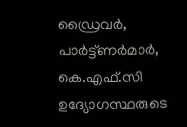ഡ്രൈവര്‍, പാര്‍ട്ട്ണര്‍മാര്‍, കെ.എഫ്.സി ഉദ്യോഗസ്ഥരുടെ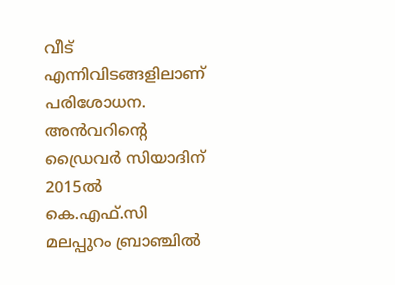വീട് എന്നിവിടങ്ങളിലാണ് പരിശോധന. അന്‍വറിൻ്റെ ഡ്രൈവര്‍ സിയാദിന് 2015ല്‍ കെ.എഫ്.സി മലപ്പുറം ബ്രാഞ്ചില്‍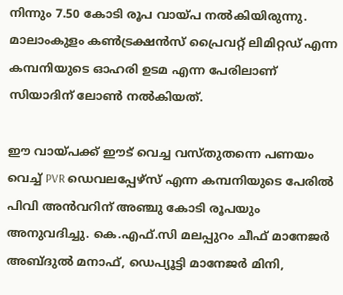നിന്നും 7.50 കോടി രൂപ വായ്‌പ നല്‍കിയിരുന്നു. മാലാംകുളം കണ്‍ട്രക്ഷന്‍സ് പ്രൈവറ്റ് ലിമിറ്റഡ് എന്ന കമ്പനിയുടെ ഓഹരി ഉടമ എന്ന പേരിലാണ് സിയാദിന് ലോണ്‍ നല്‍കിയത്.

ഈ വായ്‌പക്ക് ഈട് വെച്ച വസ്‌തുതന്നെ പണയം വെച്ച് PVR ഡെവലപ്പേഴ്‌സ് എന്ന കമ്പനിയുടെ പേരില്‍ പിവി അന്‍വറിന് അഞ്ചു കോടി രൂപയും അനുവദിച്ചു. കെ.എഫ്.സി മലപ്പുറം ചീഫ് മാനേജര്‍ അബ്‌ദുല്‍ മനാഫ്, ഡെപ്യൂട്ടി മാനേജര്‍ മിനി,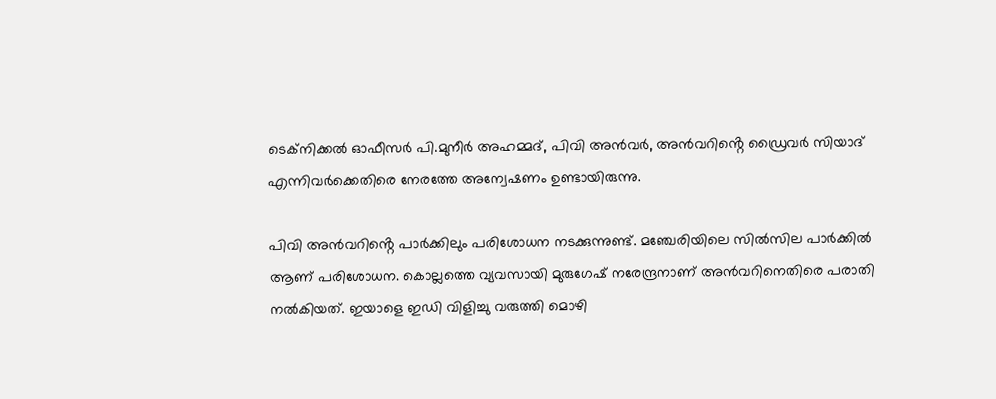ടെക്‌നിക്കല്‍ ഓഫീസര്‍ പി.മുനീര്‍ അഹമ്മദ്, പിവി അന്‍വര്‍, അന്‍വറിൻ്റെ ഡ്രൈവര്‍ സിയാദ് എന്നിവര്‍ക്കെതിരെ നേരത്തേ അന്വേഷണം ഉണ്ടായിരുന്നു.

പിവി അന്‍വറിൻ്റെ പാര്‍ക്കിലും പരിശോധന നടക്കുന്നുണ്ട്. മഞ്ചേരിയിലെ സില്‍സില പാര്‍ക്കില്‍ ആണ് പരിശോധന. കൊല്ലത്തെ വ്യവസായി മുരുഗേഷ് നരേന്ദ്രനാണ് അന്‍വറിനെതിരെ പരാതി നല്‍കിയത്. ഇയാളെ ഇഡി വിളിച്ചു വരുത്തി മൊഴി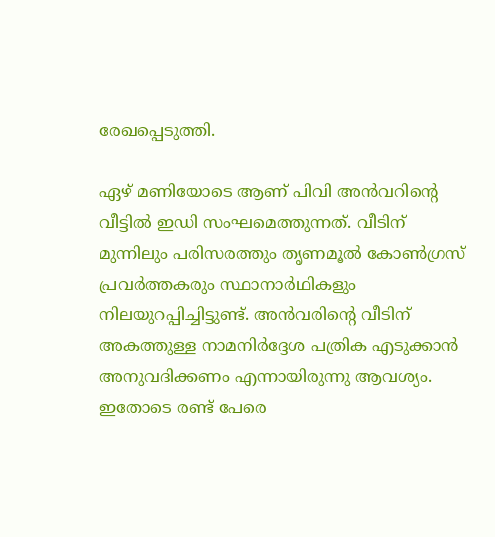രേഖപ്പെടുത്തി.

ഏഴ് മണിയോടെ ആണ് പിവി അന്‍വറിൻ്റെ വീട്ടില്‍ ഇഡി സംഘമെത്തുന്നത്. വീടിന് മുന്നിലും പരിസരത്തും തൃണമൂല്‍ കോണ്‍ഗ്രസ് പ്രവര്‍ത്തകരും സ്ഥാനാര്‍ഥികളും നിലയുറപ്പിച്ചിട്ടുണ്ട്. അന്‍വരിൻ്റെ വീടിന് അകത്തുള്ള നാമനിര്‍ദ്ദേശ പത്രിക എടുക്കാന്‍ അനുവദിക്കണം എന്നായിരുന്നു ആവശ്യം. ഇതോടെ രണ്ട് പേരെ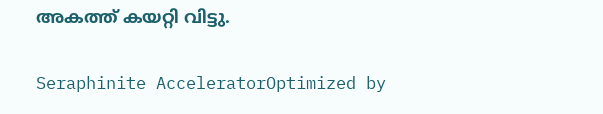അകത്ത് കയറ്റി വിട്ടു.

Seraphinite AcceleratorOptimized by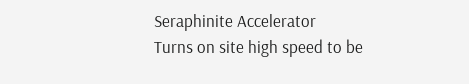Seraphinite Accelerator
Turns on site high speed to be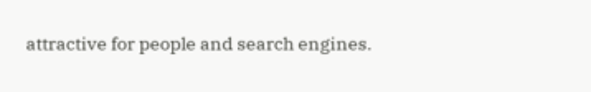attractive for people and search engines.